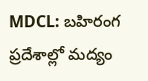MDCL: బహిరంగ ప్రదేశాల్లో మద్యం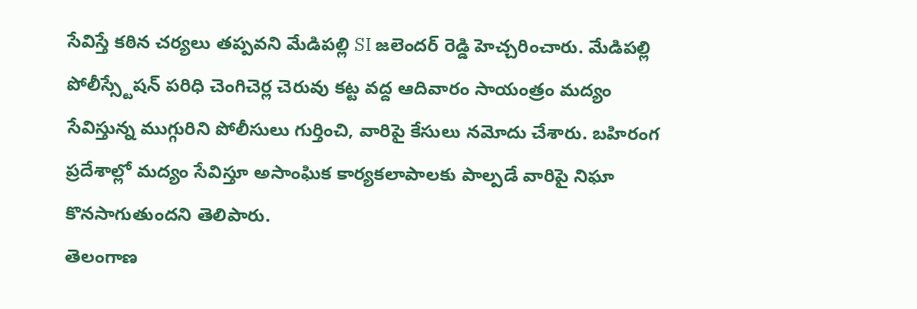సేవిస్తే కఠిన చర్యలు తప్పవని మేడిపల్లి SI జలెందర్ రెడ్డి హెచ్చరించారు. మేడిపల్లి పోలీస్స్టేషన్ పరిధి చెంగిచెర్ల చెరువు కట్ట వద్ద ఆదివారం సాయంత్రం మద్యం సేవిస్తున్న ముగ్గురిని పోలీసులు గుర్తించి, వారిపై కేసులు నమోదు చేశారు. బహిరంగ ప్రదేశాల్లో మద్యం సేవిస్తూ అసాంఘిక కార్యకలాపాలకు పాల్పడే వారిపై నిఘా కొనసాగుతుందని తెలిపారు.
తెలంగాణ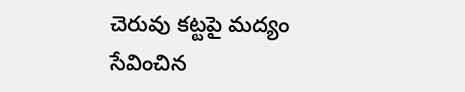చెరువు కట్టపై మద్యం సేవించిన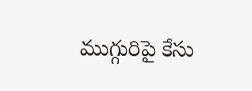ముగ్గురిపై కేసు